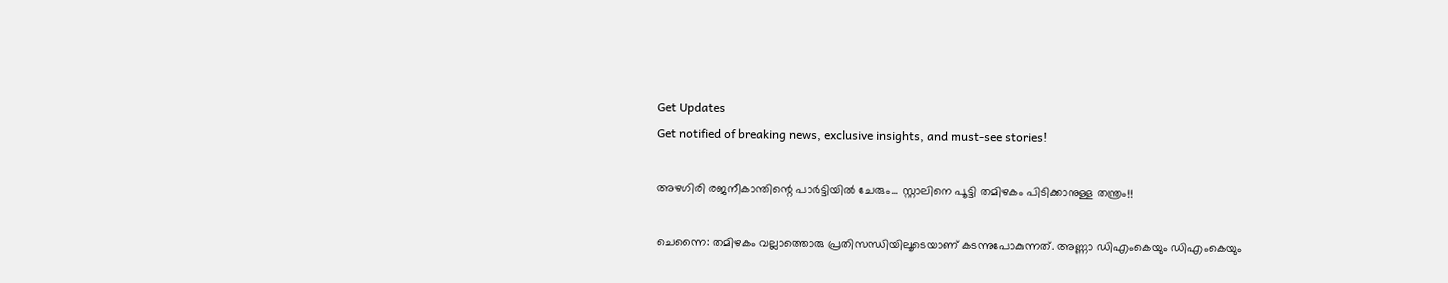Get Updates
Get notified of breaking news, exclusive insights, and must-see stories!

അഴഗിരി രജനീകാന്തിന്റെ പാര്‍ട്ടിയില്‍ ചേരും... സ്റ്റാലിനെ പൂട്ടി തമിഴകം പിടിക്കാനുള്ള തന്ത്രം!!

ചെന്നൈ: തമിഴകം വല്ലാത്തൊരു പ്രതിസന്ധിയിലൂടെയാണ് കടന്നുപോകുന്നത്. അണ്ണാ ഡിഎംകെയും ഡിഎംകെയും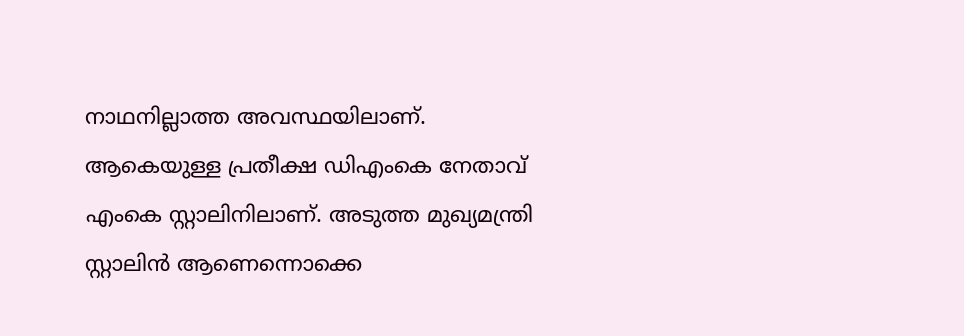നാഥനില്ലാത്ത അവസ്ഥയിലാണ്. ആകെയുള്ള പ്രതീക്ഷ ഡിഎംകെ നേതാവ് എംകെ സ്റ്റാലിനിലാണ്. അടുത്ത മുഖ്യമന്ത്രി സ്റ്റാലിന്‍ ആണെന്നൊക്കെ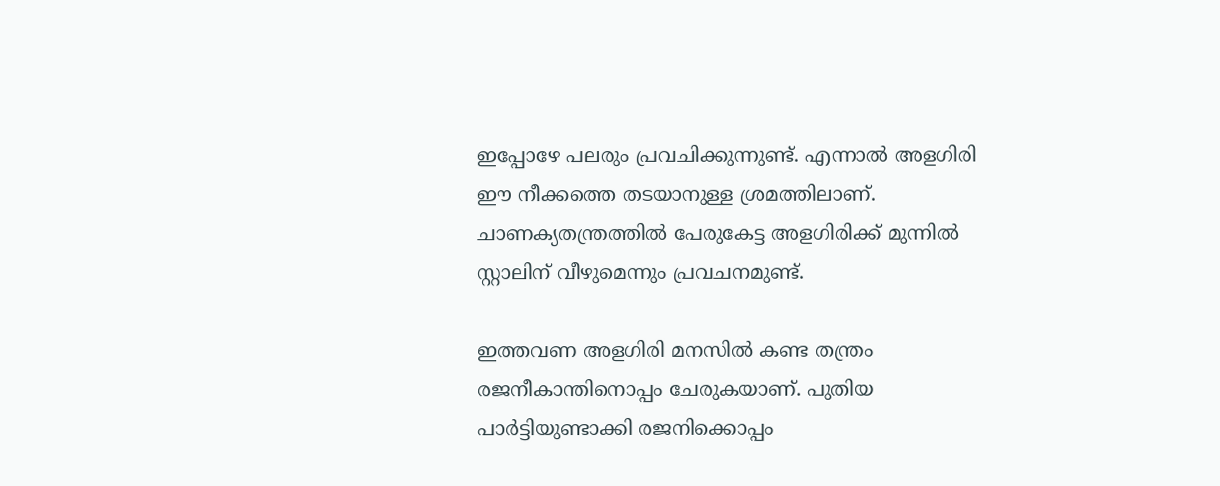ഇപ്പോഴേ പലരും പ്രവചിക്കുന്നുണ്ട്. എന്നാല്‍ അളഗിരി ഈ നീക്കത്തെ തടയാനുള്ള ശ്രമത്തിലാണ്. ചാണക്യതന്ത്രത്തില്‍ പേരുകേട്ട അളഗിരിക്ക് മുന്നില്‍ സ്റ്റാലിന് വീഴുമെന്നും പ്രവചനമുണ്ട്.

ഇത്തവണ അളഗിരി മനസില്‍ കണ്ട തന്ത്രം രജനീകാന്തിനൊപ്പം ചേരുകയാണ്. പുതിയ പാര്‍ട്ടിയുണ്ടാക്കി രജനിക്കൊപ്പം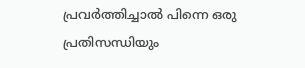പ്രവര്‍ത്തിച്ചാല്‍ പിന്നെ ഒരു പ്രതിസന്ധിയും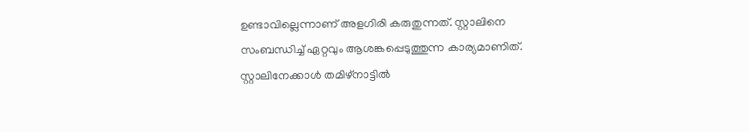ഉണ്ടാവില്ലെന്നാണ് അളഗിരി കരുതുന്നത്. സ്റ്റാലിനെ സംബന്ധിച്ച് ഏറ്റവും ആശങ്കപ്പെടുത്തുന്ന കാര്യമാണിത്. സ്റ്റാലിനേക്കാള്‍ തമിഴ്‌നാട്ടില്‍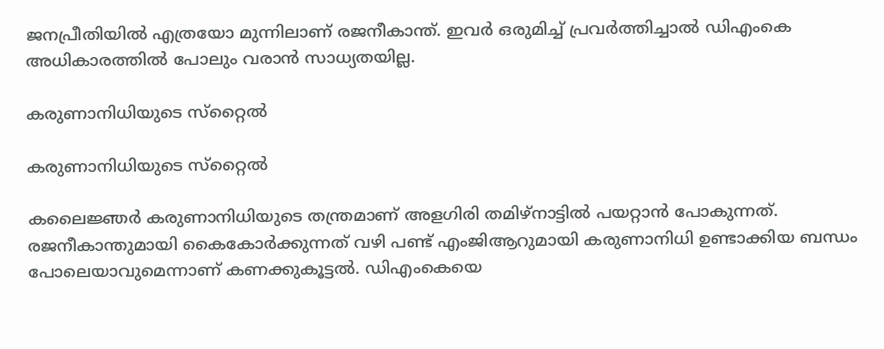ജനപ്രീതിയില്‍ എത്രയോ മുന്നിലാണ് രജനീകാന്ത്. ഇവര്‍ ഒരുമിച്ച് പ്രവര്‍ത്തിച്ചാല്‍ ഡിഎംകെ അധികാരത്തില്‍ പോലും വരാന്‍ സാധ്യതയില്ല.

കരുണാനിധിയുടെ സ്‌റ്റൈല്‍

കരുണാനിധിയുടെ സ്‌റ്റൈല്‍

കലൈജ്ഞര്‍ കരുണാനിധിയുടെ തന്ത്രമാണ് അളഗിരി തമിഴ്‌നാട്ടില്‍ പയറ്റാന്‍ പോകുന്നത്. രജനീകാന്തുമായി കൈകോര്‍ക്കുന്നത് വഴി പണ്ട് എംജിആറുമായി കരുണാനിധി ഉണ്ടാക്കിയ ബന്ധം പോലെയാവുമെന്നാണ് കണക്കുകൂട്ടല്‍. ഡിഎംകെയെ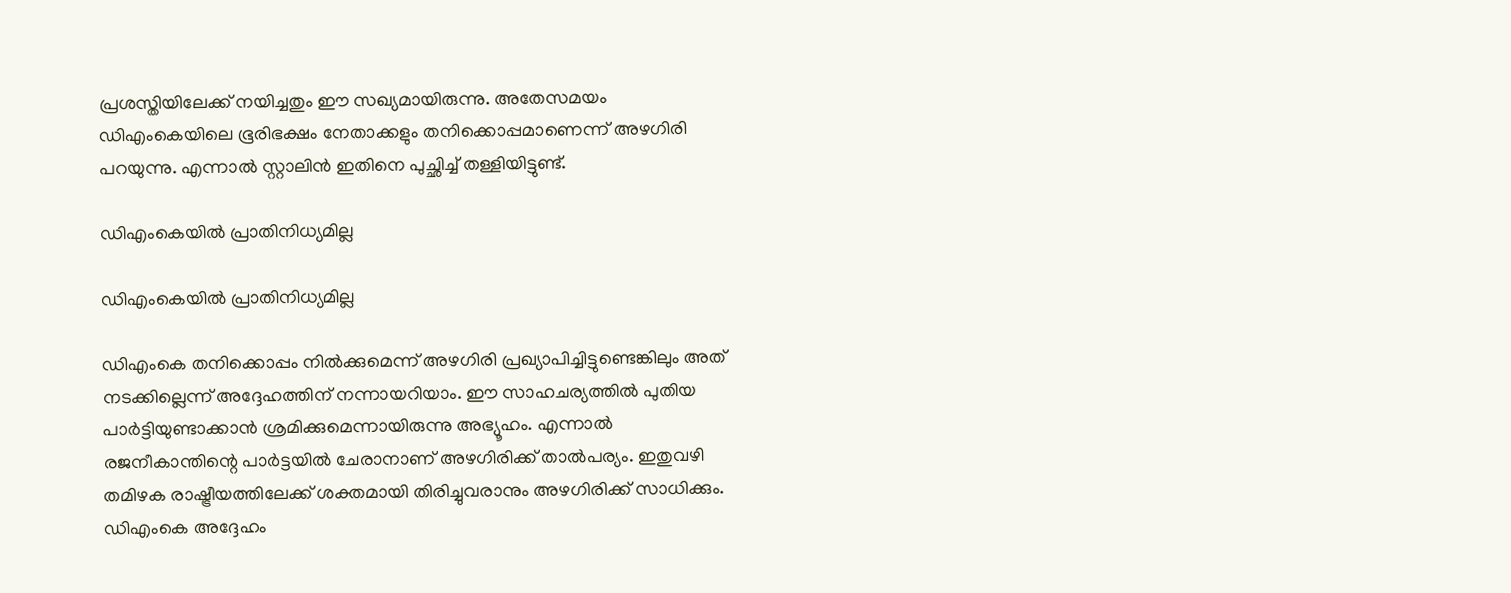പ്രശസ്തിയിലേക്ക് നയിച്ചതും ഈ സഖ്യമായിരുന്നു. അതേസമയം ഡിഎംകെയിലെ ഭൂരിഭക്ഷം നേതാക്കളും തനിക്കൊപ്പമാണെന്ന് അഴഗിരി പറയുന്നു. എന്നാല്‍ സ്റ്റാലിന്‍ ഇതിനെ പുച്ഛിച്ച് തള്ളിയിട്ടുണ്ട്.

ഡിഎംകെയില്‍ പ്രാതിനിധ്യമില്ല

ഡിഎംകെയില്‍ പ്രാതിനിധ്യമില്ല

ഡിഎംകെ തനിക്കൊപ്പം നില്‍ക്കുമെന്ന് അഴഗിരി പ്രഖ്യാപിച്ചിട്ടുണ്ടെങ്കിലും അത് നടക്കില്ലെന്ന് അദ്ദേഹത്തിന് നന്നായറിയാം. ഈ സാഹചര്യത്തില്‍ പുതിയ പാര്‍ട്ടിയുണ്ടാക്കാന്‍ ശ്രമിക്കുമെന്നായിരുന്നു അഭ്യൂഹം. എന്നാല്‍ രജനീകാന്തിന്റെ പാര്‍ട്ടയില്‍ ചേരാനാണ് അഴഗിരിക്ക് താല്‍പര്യം. ഇതുവഴി തമിഴക രാഷ്ട്രീയത്തിലേക്ക് ശക്തമായി തിരിച്ചുവരാനും അഴഗിരിക്ക് സാധിക്കും. ഡിഎംകെ അദ്ദേഹം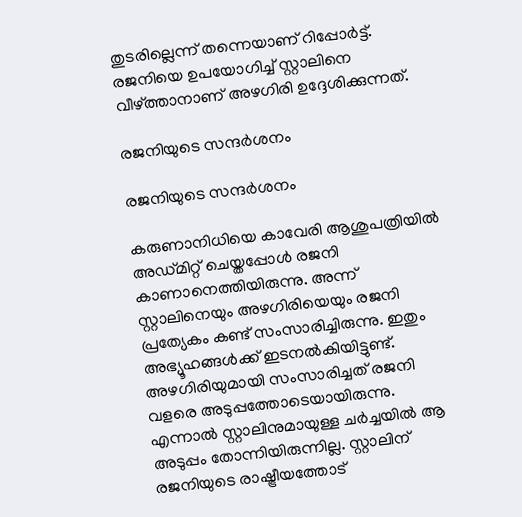തുടരില്ലെന്ന് തന്നെയാണ് റിപ്പോര്‍ട്ട്. രജനിയെ ഉപയോഗിച്ച് സ്റ്റാലിനെ വീഴ്ത്താനാണ് അഴഗിരി ഉദ്ദേശിക്കുന്നത്.

രജനിയുടെ സന്ദര്‍ശനം

രജനിയുടെ സന്ദര്‍ശനം

കരുണാനിധിയെ കാവേരി ആശുപത്രിയില്‍ അഡ്മിറ്റ് ചെയ്തപ്പോള്‍ രജനി കാണാനെത്തിയിരുന്നു. അന്ന് സ്റ്റാലിനെയും അഴഗിരിയെയും രജനി പ്രത്യേകം കണ്ട് സംസാരിച്ചിരുന്നു. ഇതും അഭ്യൂഹങ്ങള്‍ക്ക് ഇടനല്‍കിയിട്ടുണ്ട്. അഴഗിരിയുമായി സംസാരിച്ചത് രജനി വളരെ അടുപ്പത്തോടെയായിരുന്നു. എന്നാല്‍ സ്റ്റാലിനുമായുള്ള ചര്‍ച്ചയില്‍ ആ അടുപ്പം തോന്നിയിരുന്നില്ല. സ്റ്റാലിന് രജനിയുടെ രാഷ്ട്രീയത്തോട്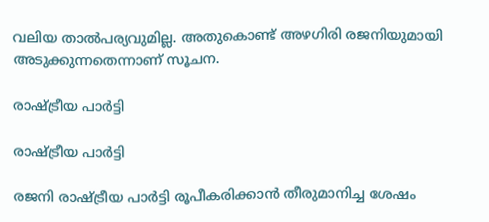വലിയ താല്‍പര്യവുമില്ല. അതുകൊണ്ട് അഴഗിരി രജനിയുമായി അടുക്കുന്നതെന്നാണ് സൂചന.

രാഷ്ട്രീയ പാര്‍ട്ടി

രാഷ്ട്രീയ പാര്‍ട്ടി

രജനി രാഷ്ട്രീയ പാര്‍ട്ടി രൂപീകരിക്കാന്‍ തീരുമാനിച്ച ശേഷം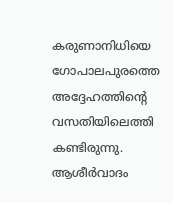കരുണാനിധിയെ ഗോപാലപുരത്തെ അദ്ദേഹത്തിന്റെ വസതിയിലെത്തി കണ്ടിരുന്നു. ആശീര്‍വാദം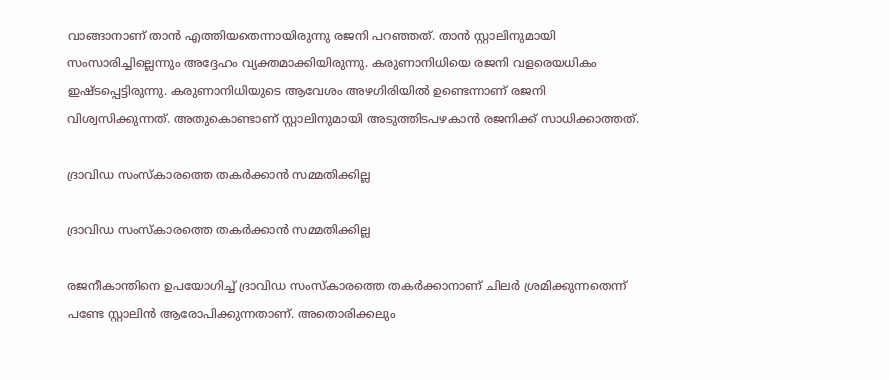വാങ്ങാനാണ് താന്‍ എത്തിയതെന്നായിരുന്നു രജനി പറഞ്ഞത്. താന്‍ സ്റ്റാലിനുമായി സംസാരിച്ചില്ലെന്നും അദ്ദേഹം വ്യക്തമാക്കിയിരുന്നു. കരുണാനിധിയെ രജനി വളരെയധികം ഇഷ്ടപ്പെട്ടിരുന്നു. കരുണാനിധിയുടെ ആവേശം അഴഗിരിയില്‍ ഉണ്ടെന്നാണ് രജനി വിശ്വസിക്കുന്നത്. അതുകൊണ്ടാണ് സ്റ്റാലിനുമായി അടുത്തിടപഴകാന്‍ രജനിക്ക് സാധിക്കാത്തത്.

ദ്രാവിഡ സംസ്‌കാരത്തെ തകര്‍ക്കാന്‍ സമ്മതിക്കില്ല

ദ്രാവിഡ സംസ്‌കാരത്തെ തകര്‍ക്കാന്‍ സമ്മതിക്കില്ല

രജനീകാന്തിനെ ഉപയോഗിച്ച് ദ്രാവിഡ സംസ്‌കാരത്തെ തകര്‍ക്കാനാണ് ചിലര്‍ ശ്രമിക്കുന്നതെന്ന് പണ്ടേ സ്റ്റാലിന്‍ ആരോപിക്കുന്നതാണ്. അതൊരിക്കലും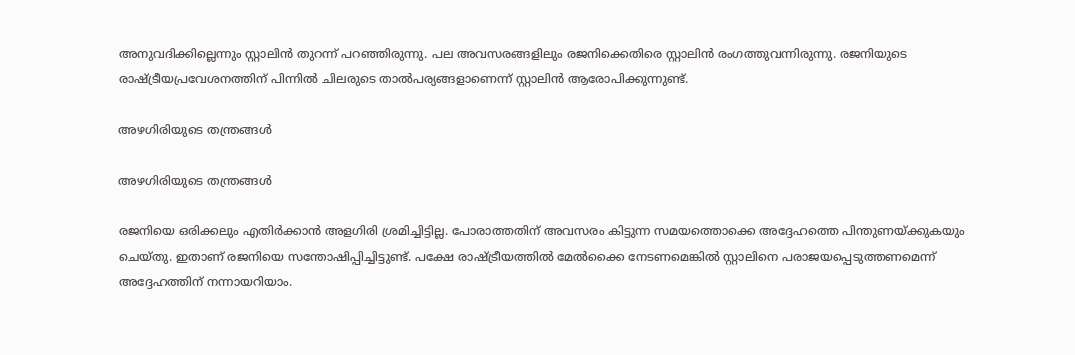അനുവദിക്കില്ലെന്നും സ്റ്റാലിന്‍ തുറന്ന് പറഞ്ഞിരുന്നു. പല അവസരങ്ങളിലും രജനിക്കെതിരെ സ്റ്റാലിന്‍ രംഗത്തുവന്നിരുന്നു. രജനിയുടെ രാഷ്ട്രീയപ്രവേശനത്തിന് പിന്നില്‍ ചിലരുടെ താല്‍പര്യങ്ങളാണെന്ന് സ്റ്റാലിന്‍ ആരോപിക്കുന്നുണ്ട്.

അഴഗിരിയുടെ തന്ത്രങ്ങള്‍

അഴഗിരിയുടെ തന്ത്രങ്ങള്‍

രജനിയെ ഒരിക്കലും എതിര്‍ക്കാന്‍ അളഗിരി ശ്രമിച്ചിട്ടില്ല. പോരാത്തതിന് അവസരം കിട്ടുന്ന സമയത്തൊക്കെ അദ്ദേഹത്തെ പിന്തുണയ്ക്കുകയും ചെയ്തു. ഇതാണ് രജനിയെ സന്തോഷിപ്പിച്ചിട്ടുണ്ട്. പക്ഷേ രാഷ്ട്രീയത്തില്‍ മേല്‍ക്കൈ നേടണമെങ്കില്‍ സ്റ്റാലിനെ പരാജയപ്പെടുത്തണമെന്ന് അദ്ദേഹത്തിന് നന്നായറിയാം.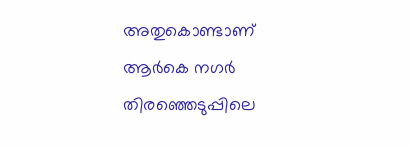അതുകൊണ്ടാണ് ആര്‍കെ നഗര്‍ തിരഞ്ഞെടുപ്പിലെ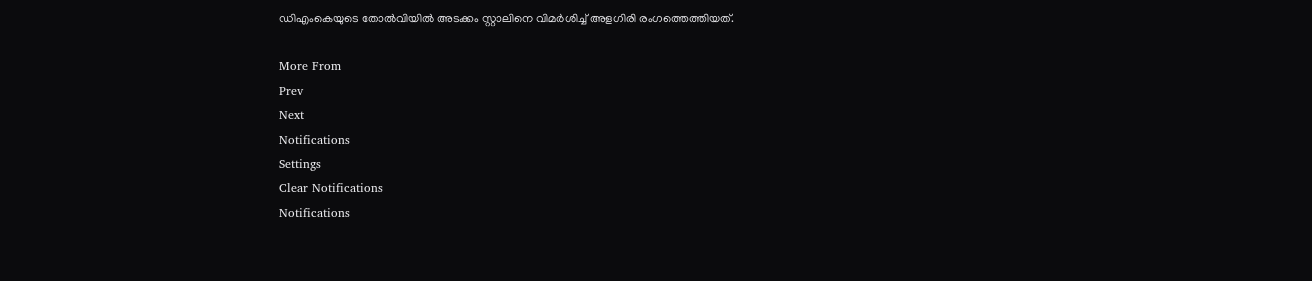ഡിഎംകെയുടെ തോല്‍വിയില്‍ അടക്കം സ്റ്റാലിനെ വിമര്‍ശിച്ച് അളഗിരി രംഗത്തെത്തിയത്.

More From
Prev
Next
Notifications
Settings
Clear Notifications
Notifications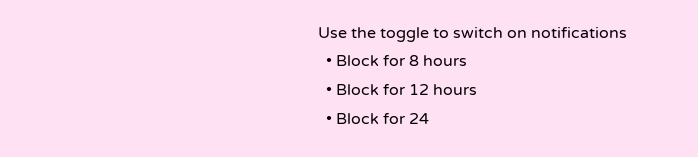Use the toggle to switch on notifications
  • Block for 8 hours
  • Block for 12 hours
  • Block for 24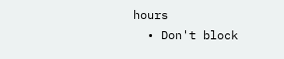hours
  • Don't block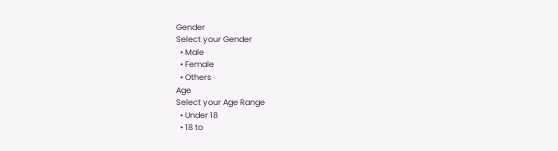Gender
Select your Gender
  • Male
  • Female
  • Others
Age
Select your Age Range
  • Under 18
  • 18 to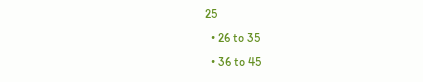25
  • 26 to 35
  • 36 to 45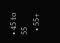• 45 to 55
  • 55+